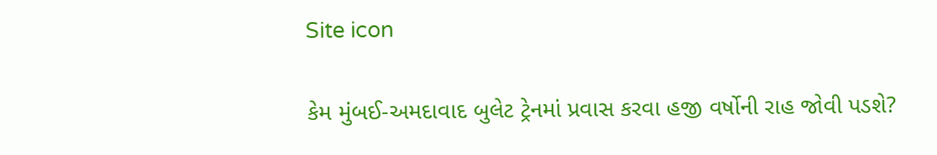Site icon

કેમ મુંબઈ-અમદાવાદ બુલેટ ટ્રેનમાં પ્રવાસ કરવા હજી વર્ષોની રાહ જોવી પડશે?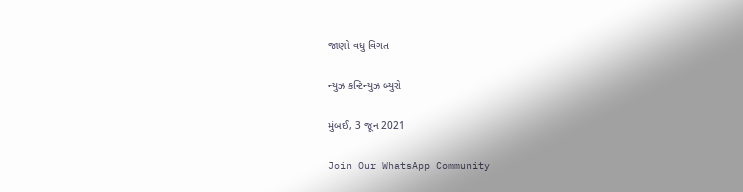જાણો વધુ વિગત

ન્યુઝ કન્ટિન્યુઝ બ્યુરો

મુંબઈ, 3 જૂન 2021

Join Our WhatsApp Community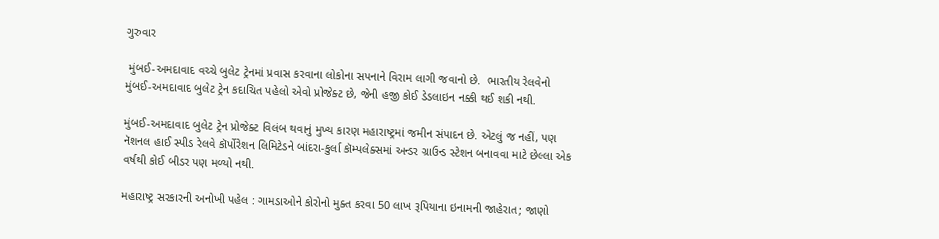ગુરુવાર

 મુંબઈ-અમદાવાદ વચ્ચે બુલેટ ટ્રેનમાં પ્રવાસ કરવાના લોકોના સપનાને વિરામ લાગી જવાનો છે.  ભારતીય રેલવેનો મુંબઈ-અમદાવાદ બુલેટ ટ્રેન કદાચિત પહેલો એવો પ્રોજેક્ટ છે, જેની હજી કોઈ ડેડલાઇન નક્કી થઈ શકી નથી.

મુંબઈ-અમદાવાદ બુલેટ ટ્રેન પ્રોજેક્ટ વિલંબ થવાનું મુખ્ય કારણ મહારાષ્ટ્રમાં જમીન સંપાદન છે. એટલું જ નહીં, પણ નૅશનલ હાઈ સ્પીડ રેલવે કૉર્પોરેશન લિમિટેડને બાંદરા-કુર્લા કૉમ્પલેક્સમાં અન્ડર ગ્રાઉન્ડ સ્ટેશન બનાવવા માટે છેલ્લા એક વર્ષથી કોઈ બીડર પણ મળ્યો નથી.

મહારાષ્ટ્ર સરકારની અનોખી પહેલ : ગામડાઓને કોરોનો મુક્ત કરવા 50 લાખ રૂપિયાના ઇનામની જાહેરાત; જાણો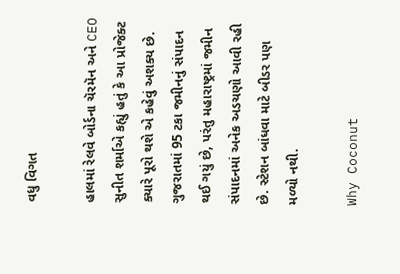વધુ વિગત

હાલમાં રેલવે બોર્ડના ચૅરમૅન અને CEO સુનીત શર્માએ કહ્યું હતું કે આ પ્રોજેક્ટ ક્યારે પૂરો થશે એ કહેવું અશક્ય છે. ગુજરાતમાં 95 ટકા જમીનનું સંપાદન થઈ ગયું છે, પરંતુ મહારાષ્ટ્રમાં જમીન સંપાદનમાં અનેક અડચણો આવી રહી છે. સ્ટેશન બાંધવા માટે બીડર પણ મળ્યો નથી.

Why Coconut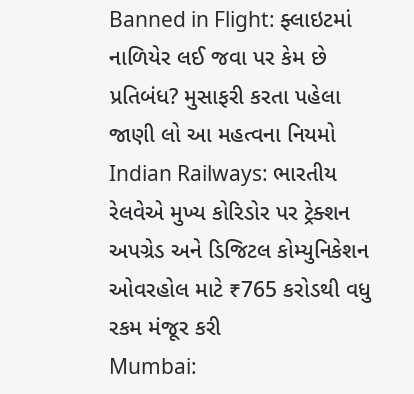Banned in Flight: ફ્લાઇટમાં નાળિયેર લઈ જવા પર કેમ છે પ્રતિબંધ? મુસાફરી કરતા પહેલા જાણી લો આ મહત્વના નિયમો
Indian Railways: ભારતીય રેલવેએ મુખ્ય કોરિડોર પર ટ્રેક્શન અપગ્રેડ અને ડિજિટલ કોમ્યુનિકેશન ઓવરહોલ માટે ₹765 કરોડથી વધુ રકમ મંજૂર કરી
Mumbai: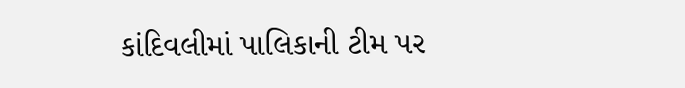કાંદિવલીમાં પાલિકાની ટીમ પર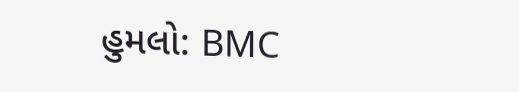હુમલો: BMC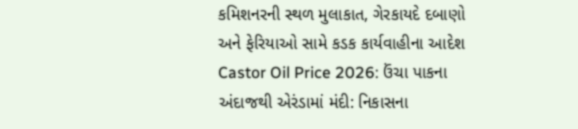કમિશનરની સ્થળ મુલાકાત, ગેરકાયદે દબાણો અને ફેરિયાઓ સામે કડક કાર્યવાહીના આદેશ
Castor Oil Price 2026: ઉંચા પાકના અંદાજથી એરંડામાં મંદી: નિકાસના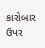કારોબાર ઉપર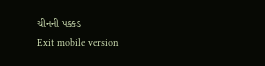ચીનની પક્કડ
Exit mobile version